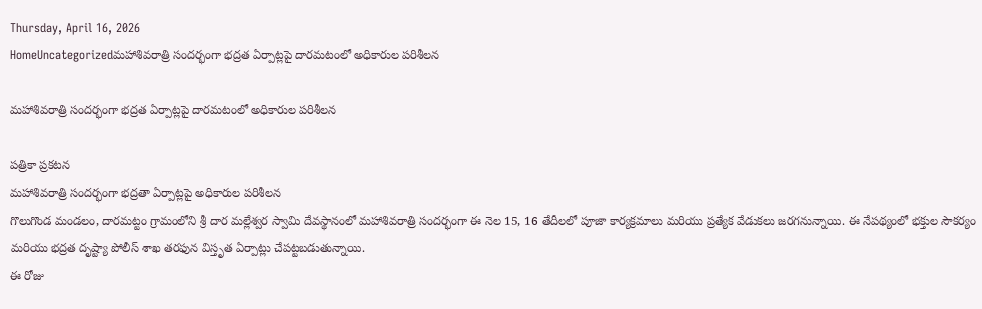Thursday, April 16, 2026
HomeUncategorizedమహాశివరాత్రి సందర్భంగా భద్రత ఏర్పాట్లపై దారమటంలో అధికారుల పరిశీలన

మహాశివరాత్రి సందర్భంగా భద్రత ఏర్పాట్లపై దారమటంలో అధికారుల పరిశీలన

పత్రికా ప్రకటన
మహాశివరాత్రి సందర్భంగా భద్రతా ఏర్పాట్లపై అధికారుల పరిశీలన
గొలుగొండ మండలం, దారమట్టం గ్రామంలోని శ్రీ దార మల్లేశ్వర స్వామి దేవస్థానంలో మహాశివరాత్రి సందర్భంగా ఈ నెల 15, 16 తేదీలలో పూజా కార్యక్రమాలు మరియు ప్రత్యేక వేడుకలు జరగనున్నాయి. ఈ నేపథ్యంలో భక్తుల సౌకర్యం మరియు భద్రత దృష్ట్యా పోలీస్ శాఖ తరఫున విస్తృత ఏర్పాట్లు చేపట్టబడుతున్నాయి.
ఈ రోజు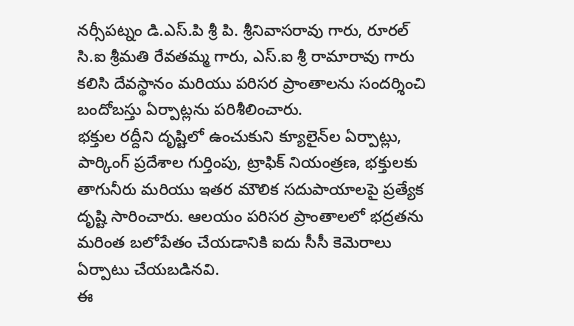నర్సీపట్నం డి.ఎస్.పి శ్రీ పి. శ్రీనివాసరావు గారు, రూరల్ సి.ఐ శ్రీమతి రేవతమ్మ గారు, ఎస్‌.ఐ శ్రీ రామారావు గారు కలిసి దేవస్థానం మరియు పరిసర ప్రాంతాలను సందర్శించి బందోబస్తు ఏర్పాట్లను పరిశీలించారు.
భక్తుల రద్దీని దృష్టిలో ఉంచుకుని క్యూలైన్‌ల ఏర్పాట్లు, పార్కింగ్ ప్రదేశాల గుర్తింపు, ట్రాఫిక్ నియంత్రణ, భక్తులకు తాగునీరు మరియు ఇతర మౌలిక సదుపాయాలపై ప్రత్యేక దృష్టి సారించారు. ఆలయం పరిసర ప్రాంతాలలో భద్రతను మరింత బలోపేతం చేయడానికి ఐదు సీసీ కెమెరాలు ఏర్పాటు చేయబడినవి.
ఈ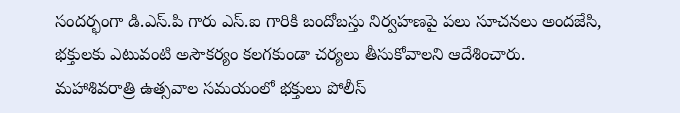సందర్భంగా డి.ఎస్.పి గారు ఎస్‌.ఐ గారికి బందోబస్తు నిర్వహణపై పలు సూచనలు అందజేసి, భక్తులకు ఎటువంటి అసౌకర్యం కలగకుండా చర్యలు తీసుకోవాలని ఆదేశించారు.
మహాశివరాత్రి ఉత్సవాల సమయంలో భక్తులు పోలీస్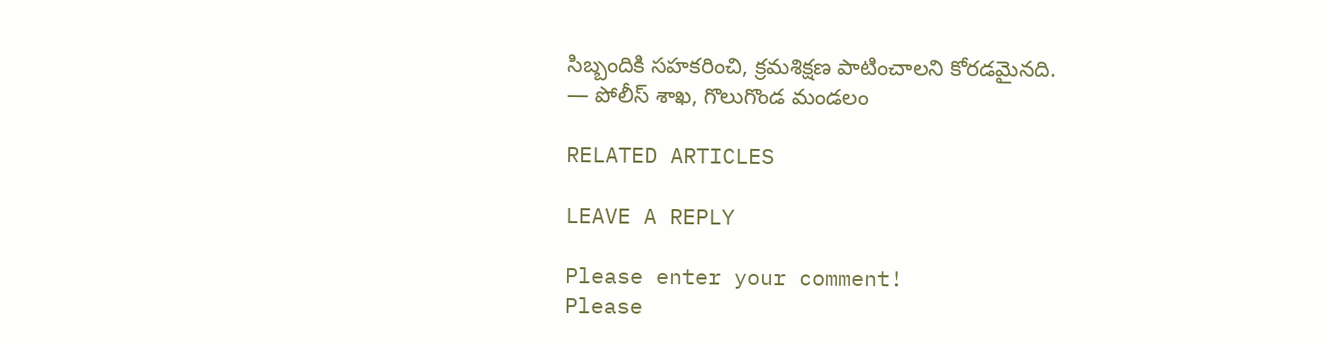సిబ్బందికి సహకరించి, క్రమశిక్షణ పాటించాలని కోరడమైనది.
— పోలీస్ శాఖ, గొలుగొండ మండలం

RELATED ARTICLES

LEAVE A REPLY

Please enter your comment!
Please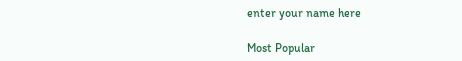enter your name here

Most Popular